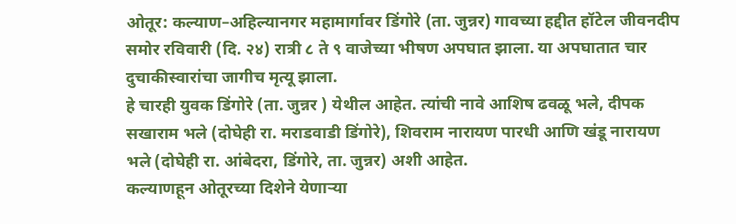ओतूर: कल्याण–अहिल्यानगर महामार्गावर डिंगोरे (ता. जुन्नर) गावच्या हद्दीत हॉटेल जीवनदीप समोर रविवारी (दि. २४) रात्री ८ ते ९ वाजेच्या भीषण अपघात झाला. या अपघातात चार दुचाकीस्वारांचा जागीच मृत्यू झाला.
हे चारही युवक डिंगोरे (ता. जुन्नर ) येथील आहेत. त्यांची नावे आशिष ढवळू भले, दीपक सखाराम भले (दोघेही रा. मराडवाडी डिंगोरे), शिवराम नारायण पारधी आणि खंडू नारायण भले (दोघेही रा. आंबेदरा, डिंगोरे, ता. जुन्नर) अशी आहेत.
कल्याणहून ओतूरच्या दिशेने येणाऱ्या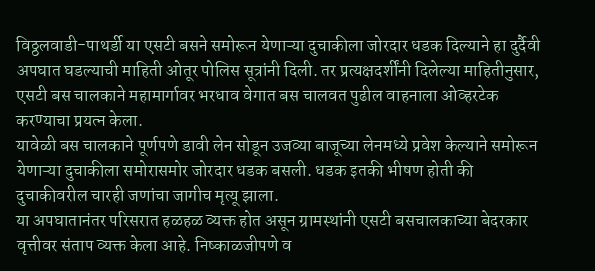विठ्ठलवाडी-पाथर्डी या एसटी बसने समोरून येणाऱ्या दुचाकीला जोरदार धडक दिल्याने हा दुर्दैवी अपघात घडल्याची माहिती ओतूर पोलिस सूत्रांनी दिली. तर प्रत्यक्षदर्शींनी दिलेल्या माहितीनुसार, एसटी बस चालकाने महामार्गावर भरधाव वेगात बस चालवत पुढील वाहनाला ओव्हरटेक करण्याचा प्रयत्न केला.
यावेळी बस चालकाने पूर्णपणे डावी लेन सोडून उजव्या बाजूच्या लेनमध्ये प्रवेश केल्याने समोरून येणाऱ्या दुचाकीला समोरासमोर जोरदार धडक बसली. धडक इतकी भीषण होती की दुचाकीवरील चारही जणांचा जागीच मृत्यू झाला.
या अपघातानंतर परिसरात हळहळ व्यक्त होत असून ग्रामस्थांनी एसटी बसचालकाच्या बेदरकार वृत्तीवर संताप व्यक्त केला आहे. निष्काळजीपणे व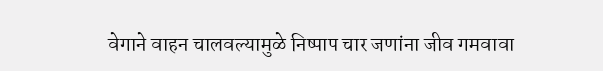वेगाने वाहन चालवल्यामुळे निष्पाप चार जणांना जीव गमवावा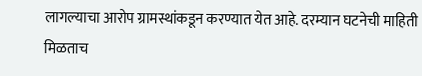लागल्याचा आरोप ग्रामस्थांकडून करण्यात येत आहे. दरम्यान घटनेची माहिती मिळताच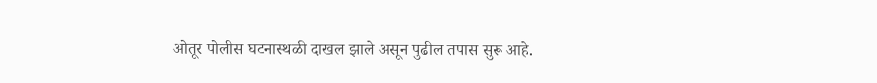ओतूर पोलीस घटनास्थळी दाखल झाले असून पुढील तपास सुरू आहे.